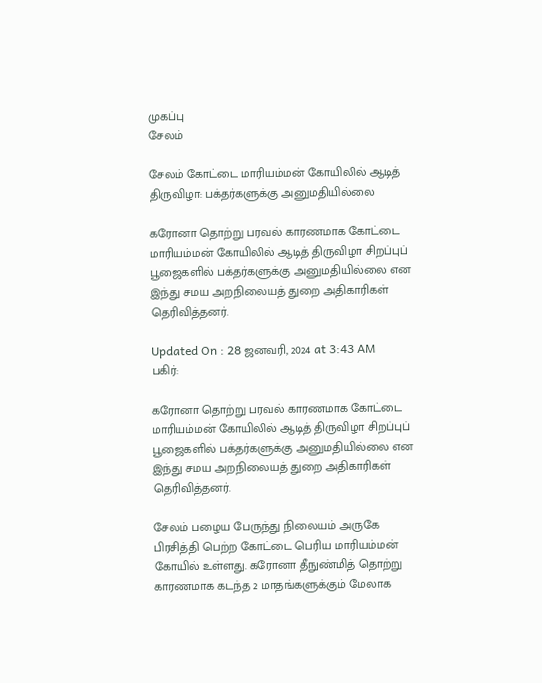முகப்பு
சேலம்

சேலம் கோட்டை மாரியம்மன் கோயிலில் ஆடித் திருவிழா: பக்தர்களுக்கு அனுமதியில்லை

கரோனா தொற்று பரவல் காரணமாக கோட்டை மாரியம்மன் கோயிலில் ஆடித் திருவிழா சிறப்புப் பூஜைகளில் பக்தர்களுக்கு அனுமதியில்லை என இந்து சமய அறநிலையத் துறை அதிகாரிகள் தெரிவித்தனர்.

Updated On : 28 ஜனவரி, 2024 at 3:43 AM
பகிர்:

கரோனா தொற்று பரவல் காரணமாக கோட்டை மாரியம்மன் கோயிலில் ஆடித் திருவிழா சிறப்புப் பூஜைகளில் பக்தர்களுக்கு அனுமதியில்லை என இந்து சமய அறநிலையத் துறை அதிகாரிகள் தெரிவித்தனர்.

சேலம் பழைய பேருந்து நிலையம் அருகே பிரசித்தி பெற்ற கோட்டை பெரிய மாரியம்மன் கோயில் உள்ளது. கரோனா தீநுண்மித் தொற்று காரணமாக கடந்த 2 மாதங்களுக்கும் மேலாக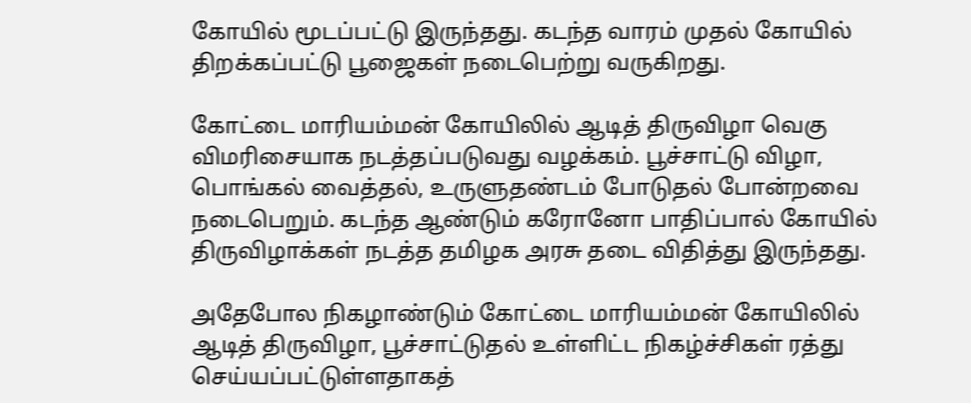கோயில் மூடப்பட்டு இருந்தது. கடந்த வாரம் முதல் கோயில் திறக்கப்பட்டு பூஜைகள் நடைபெற்று வருகிறது.

கோட்டை மாரியம்மன் கோயிலில் ஆடித் திருவிழா வெகு விமரிசையாக நடத்தப்படுவது வழக்கம். பூச்சாட்டு விழா, பொங்கல் வைத்தல், உருளுதண்டம் போடுதல் போன்றவை நடைபெறும். கடந்த ஆண்டும் கரோனோ பாதிப்பால் கோயில் திருவிழாக்கள் நடத்த தமிழக அரசு தடை விதித்து இருந்தது.

அதேபோல நிகழாண்டும் கோட்டை மாரியம்மன் கோயிலில் ஆடித் திருவிழா, பூச்சாட்டுதல் உள்ளிட்ட நிகழ்ச்சிகள் ரத்து செய்யப்பட்டுள்ளதாகத்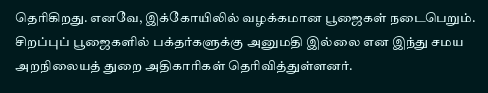தெரிகிறது. எனவே, இக்கோயிலில் வழக்கமான பூஜைகள் நடைபெறும். சிறப்புப் பூஜைகளில் பக்தர்களுக்கு அனுமதி இல்லை என இந்து சமய அறநிலையத் துறை அதிகாரிகள் தெரிவித்துள்ளனர்.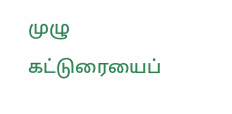முழு கட்டுரையைப்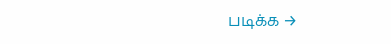படிக்க →